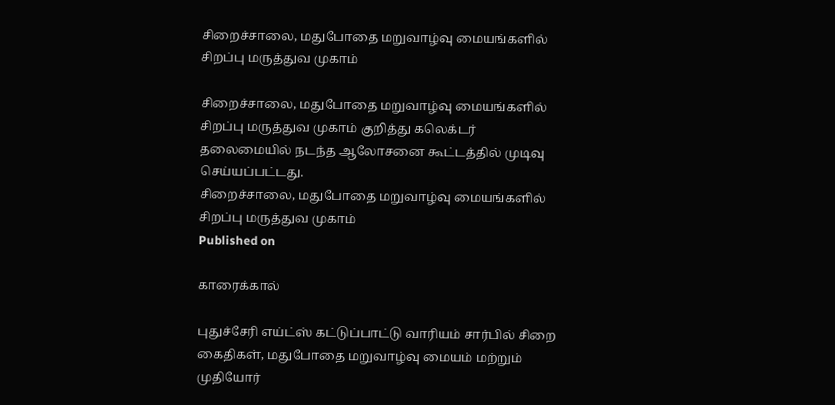சிறைச்சாலை, மதுபோதை மறுவாழ்வு மையங்களில் சிறப்பு மருத்துவ முகாம்

சிறைச்சாலை, மதுபோதை மறுவாழ்வு மையங்களில் சிறப்பு மருத்துவ முகாம் குறித்து கலெக்டர் தலைமையில் நடந்த ஆலோசனை கூட்டத்தில் முடிவு செய்யப்பட்டது.
சிறைச்சாலை, மதுபோதை மறுவாழ்வு மையங்களில் சிறப்பு மருத்துவ முகாம்
Published on

காரைக்கால்

புதுச்சேரி எய்ட்ஸ் கட்டுப்பாட்டு வாரியம் சார்பில் சிறை கைதிகள், மதுபோதை மறுவாழ்வு மையம் மற்றும் முதியோர்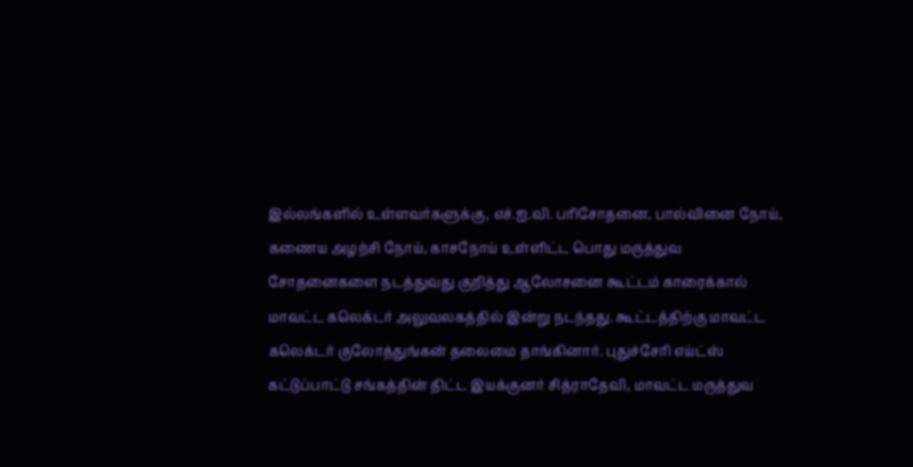இல்லங்களில் உள்ளவர்களுக்கு, எச்.ஐ.வி. பரிசோதனை, பால்வினை நோய், கணைய அழற்சி நோய், காசநோய் உள்ளிட்ட பொது மருத்துவ சோதனைகளை நடத்துவது குறித்து ஆலோசனை கூட்டம் காரைக்கால் மாவட்ட கலெக்டர் அலுவலகத்தில் இன்று நடந்தது. கூட்டத்திற்கு மாவட்ட கலெக்டர் குலோத்துங்கன் தலைமை தாங்கினார். புதுச்சேரி எய்ட்ஸ் கட்டுப்பாட்டு சங்கத்தின் திட்ட இயக்குனர் சித்ராதேவி, மாவட்ட மருத்துவ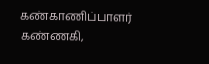கண்காணிப்பாளர் கண்ணகி,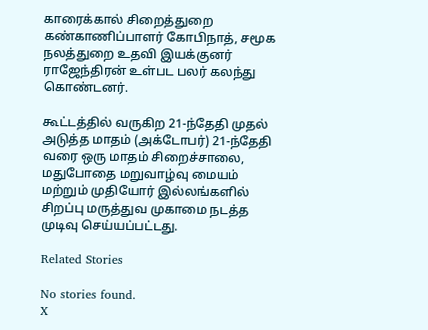காரைக்கால் சிறைத்துறை கண்காணிப்பாளர் கோபிநாத், சமூக நலத்துறை உதவி இயக்குனர் ராஜேந்திரன் உள்பட பலர் கலந்து கொண்டனர்.

கூட்டத்தில் வருகிற 21-ந்தேதி முதல் அடுத்த மாதம் (அக்டோபர்) 21-ந்தேதி வரை ஒரு மாதம் சிறைச்சாலை, மதுபோதை மறுவாழ்வு மையம் மற்றும் முதியோர் இல்லங்களில் சிறப்பு மருத்துவ முகாமை நடத்த முடிவு செய்யப்பட்டது.

Related Stories

No stories found.
X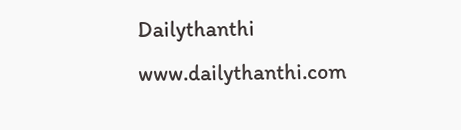Dailythanthi
www.dailythanthi.com